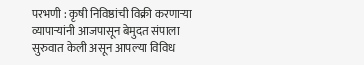परभणी : कृषी निविष्ठांची विक्री करणाऱ्या व्यापाऱ्यांनी आजपासून बेमुदत संपाला सुरुवात केली असून आपल्या विविध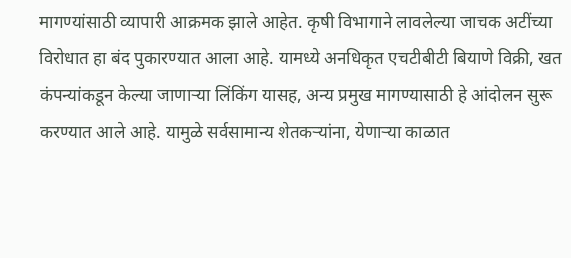मागण्यांसाठी व्यापारी आक्रमक झाले आहेत. कृषी विभागाने लावलेल्या जाचक अटींच्या विरोधात हा बंद पुकारण्यात आला आहे. यामध्ये अनधिकृत एचटीबीटी बियाणे विक्री, खत कंपन्यांकडून केल्या जाणाऱ्या लिंकिंग यासह, अन्य प्रमुख मागण्यासाठी हे आंदोलन सुरू करण्यात आले आहे. यामुळे सर्वसामान्य शेतकऱ्यांना, येणाऱ्या काळात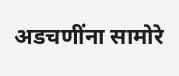अडचणींना सामोरे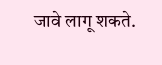जावे लागू शकते.